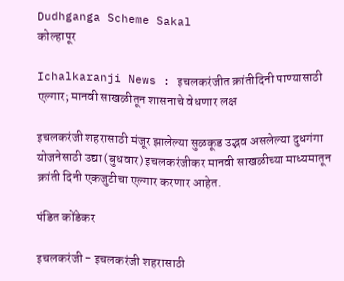Dudhganga Scheme Sakal
कोल्हापूर

Ichalkaranji News : इचलकरंजीत क्रांतीदिनी पाण्यासाठी एल्गार; मानवी साखळीतून शासनाचे वेधणार लक्ष

इचलकरंजी शहरासाठी मंजूर झालेल्या सुळकूड उद्भव असलेल्या दुधगंगा योजनेसाठी उद्या (बुधवार) इचलकरंजीकर मानवी साखळीच्या माध्यमातून क्रांती दिनी एकजुटीचा एल्गार करणार आहेत.

पंडित कोंडेकर

इचलकरंजी - इचलकरंजी शहरासाठी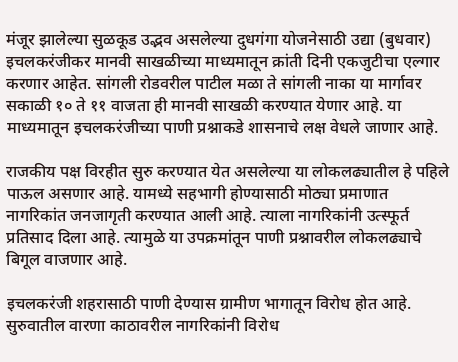मंजूर झालेल्या सुळकूड उद्भव असलेल्या दुधगंगा योजनेसाठी उद्या (बुधवार) इचलकरंजीकर मानवी साखळीच्या माध्यमातून क्रांती दिनी एकजुटीचा एल्गार करणार आहेत. सांगली रोडवरील पाटील मळा ते सांगली नाका या मार्गावर सकाळी १० ते ११ वाजता ही मानवी साखळी करण्यात येणार आहे. या माध्यमातून इचलकरंजीच्या पाणी प्रश्नाकडे शासनाचे लक्ष वेधले जाणार आहे.

राजकीय पक्ष विरहीत सुरु करण्यात येत असलेल्या या लोकलढ्यातील हे पहिले पाऊल असणार आहे. यामध्ये सहभागी होण्यासाठी मोठ्या प्रमाणात नागरिकांत जनजागृती करण्यात आली आहे. त्याला नागरिकांनी उत्स्फूर्त प्रतिसाद दिला आहे. त्यामुळे या उपक्रमांतून पाणी प्रश्नावरील लोकलढ्याचे बिगूल वाजणार आहे.

इचलकरंजी शहरासाठी पाणी देण्यास ग्रामीण भागातून विरोध होत आहे. सुरुवातील वारणा काठावरील नागरिकांनी विरोध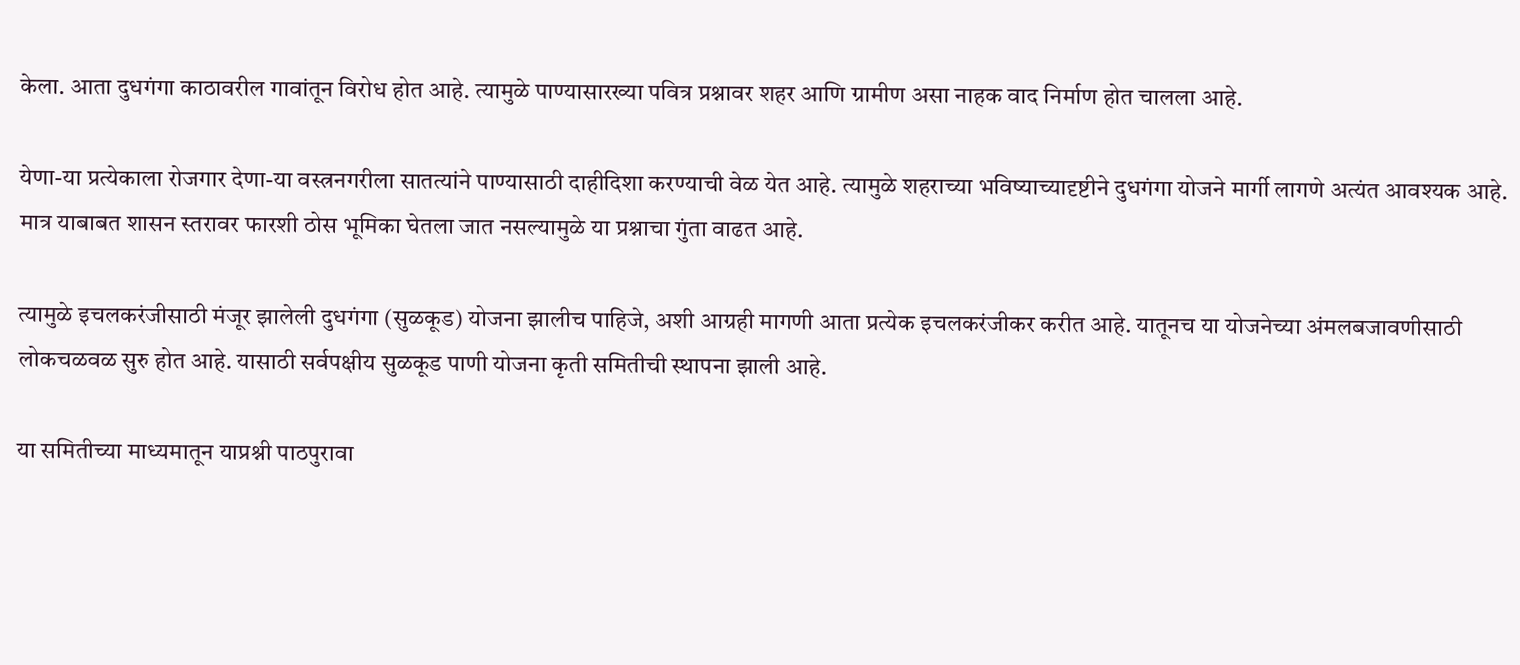केला. आता दुधगंगा काठावरील गावांतून विरोध होत आहे. त्यामुळे पाण्यासारख्या पवित्र प्रश्नावर शहर आणि ग्रामीण असा नाहक वाद निर्माण होत चालला आहे.

येणा-या प्रत्येकाला रोजगार देणा-या वस्त्रनगरीला सातत्यांने पाण्यासाठी दाहीदिशा करण्याची वेळ येत आहे. त्यामुळे शहराच्या भविष्याच्यादृष्टीने दुधगंगा योजने मार्गी लागणे अत्यंत आवश्यक आहे. मात्र याबाबत शासन स्तरावर फारशी ठोस भूमिका घेतला जात नसल्यामुळे या प्रश्नाचा गुंता वाढत आहे.

त्यामुळे इचलकरंजीसाठी मंजूर झालेली दुधगंगा (सुळकूड) योजना झालीच पाहिजे, अशी आग्रही मागणी आता प्रत्येक इचलकरंजीकर करीत आहे. यातूनच या योजनेच्या अंमलबजावणीसाठी लोकचळवळ सुरु होत आहे. यासाठी सर्वपक्षीय सुळकूड पाणी योजना कृती समितीची स्थापना झाली आहे.

या समितीच्या माध्यमातून याप्रश्नी पाठपुरावा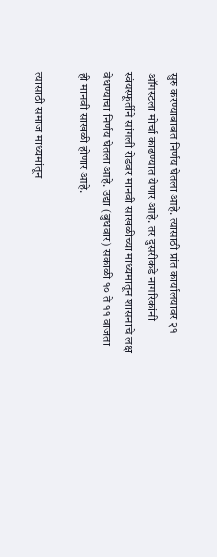सुरु करण्याबाबत निर्णय घेतला आहे. त्यासाठी प्रांत कार्यालयावर २१ ऑगस्टला मोर्चा काढण्यात येणार आहे. तर दुसरीकडे नागरिकांनी स्वंयस्फूर्तीने सांगली रोडवर मानवी साखळीच्या माध्यमातून शासनाचे लक्ष वेधण्याचा निर्णय घेतला आहे. उद्या (बुधवार) सकाळी १० ते ११ वाजता ही मानवी साखळी होणार आहे.

त्यासाठी समाज माध्यमांतून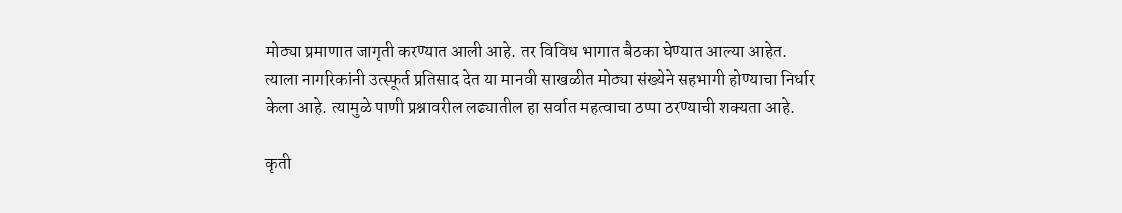मोठ्या प्रमाणात जागृती करण्यात आली आहे. तर विविध भागात बैठका घेण्यात आल्या आहेत. त्याला नागरिकांनी उत्स्फूर्त प्रतिसाद देत या मानवी साखळीत मोठ्या संख्येने सहभागी होण्याचा निर्धार केला आहे. त्यामुळे पाणी प्रश्नावरील लढ्यातील हा सर्वात महत्वाचा ठप्पा ठरण्याची शक्यता आहे.

कृती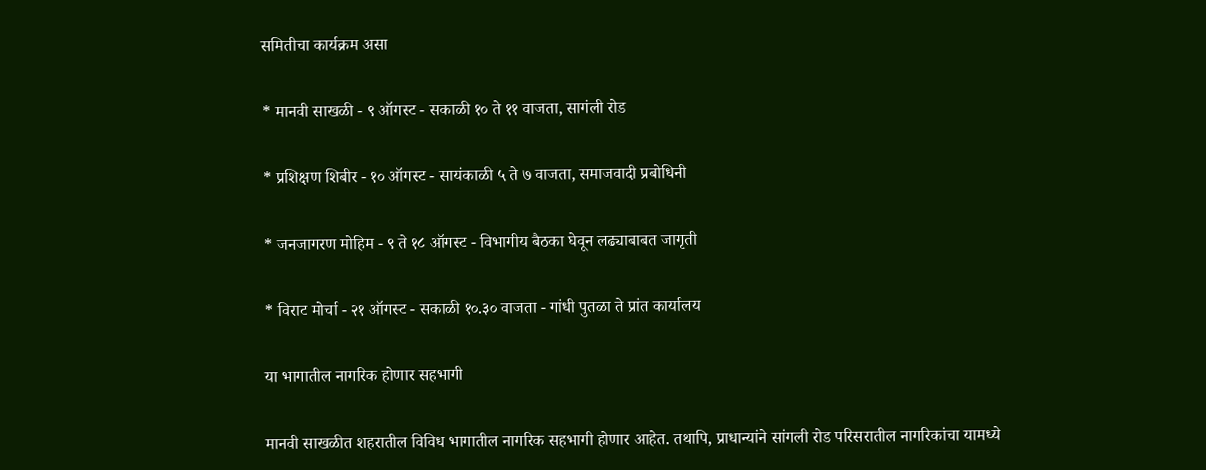समितीचा कार्यक्रम असा

* मानवी साखळी - ९ ऑगस्ट - सकाळी १० ते ११ वाजता, सागंली रोड

* प्रशिक्षण शिबीर - १० ऑगस्ट - सायंकाळी ५ ते ७ वाजता, समाजवादी प्रबोधिनी

* जनजागरण मोहिम - ९ ते १८ ऑगस्ट - विभागीय बैठका घेवून लढ्याबाबत जागृती

* विराट मोर्चा - २१ ऑगस्ट - सकाळी १०.३० वाजता - गांधी पुतळा ते प्रांत कार्यालय

या भागातील नागरिक होणार सहभागी

मानवी साखळीत शहरातील विविध भागातील नागरिक सहभागी होणार आहेत. तथापि, प्राधान्यांने सांगली रोड परिसरातील नागरिकांचा यामध्ये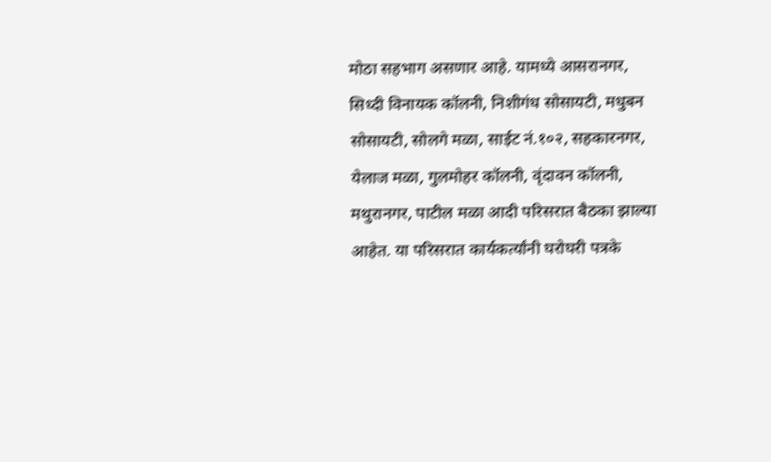मोठा सहभाग असणार आहे. यामध्ये आसरानगर, सिध्दी विनायक कॉलनी, निशीगंध सोसायटी, मधुबन सोसायटी, सोलगे मळा, साईट नं.१०२, सहकारनगर, येलाज मळा, गुलमोहर कॉलनी, वृंदावन कॉलनी, मथुरानगर, पाटील मळा आदी परिसरात बैठका झाल्या आहेत. या परिसरात कार्यकर्त्यांनी घरोघरी पत्रके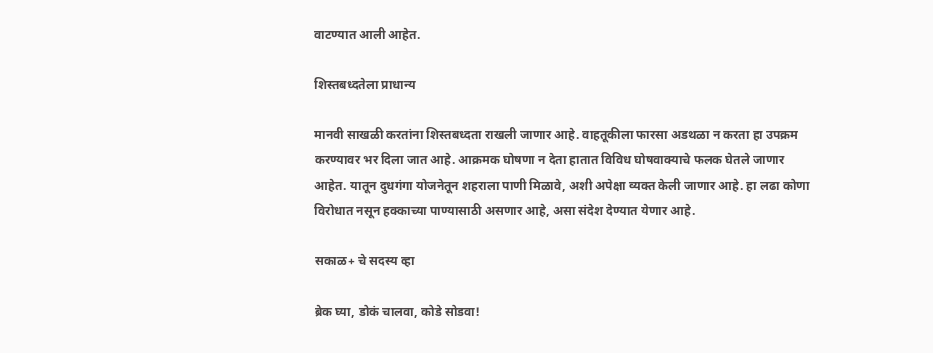वाटण्यात आली आहेत.

शिस्तबध्दतेला प्राधान्य

मानवी साखळी करतांना शिस्तबध्दता राखली जाणार आहे. वाहतूकीला फारसा अडथळा न करता हा उपक्रम करण्यावर भर दिला जात आहे. आक्रमक घोषणा न देता हातात विविध घोषवाक्याचे फलक घेतले जाणार आहेत. यातून दुधगंगा योजनेतून शहराला पाणी मिळावे, अशी अपेक्षा व्यक्त केली जाणार आहे. हा लढा कोणा विरोधात नसून हक्काच्या पाण्यासाठी असणार आहे, असा संदेश देण्यात येणार आहे.

सकाळ+ चे सदस्य व्हा

ब्रेक घ्या, डोकं चालवा, कोडे सोडवा!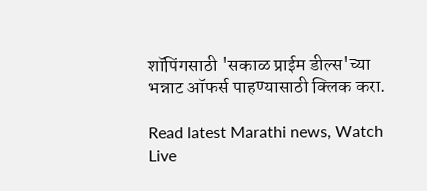शॉपिंगसाठी 'सकाळ प्राईम डील्स'च्या भन्नाट ऑफर्स पाहण्यासाठी क्लिक करा.

Read latest Marathi news, Watch Live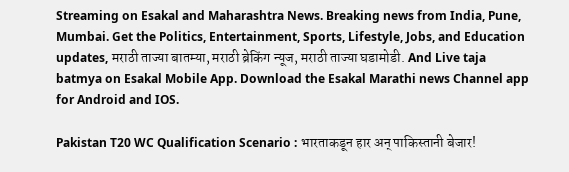Streaming on Esakal and Maharashtra News. Breaking news from India, Pune, Mumbai. Get the Politics, Entertainment, Sports, Lifestyle, Jobs, and Education updates, मराठी ताज्या बातम्या, मराठी ब्रेकिंग न्यूज, मराठी ताज्या घडामोडी. And Live taja batmya on Esakal Mobile App. Download the Esakal Marathi news Channel app for Android and IOS.

Pakistan T20 WC Qualification Scenario : भारताकडून हार अन् पाकिस्तानी बेजार!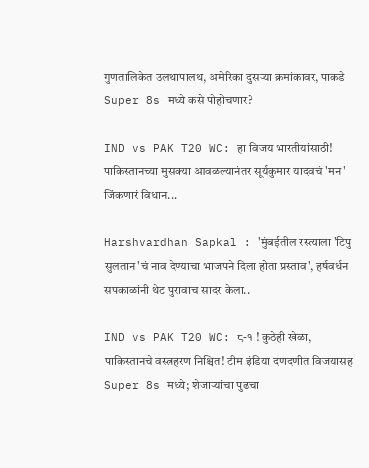गुणतालिकेत उलथापालथ, अमेरिका दुसऱ्या क्रमांकावर, पाकडे Super 8s मध्ये कसे पोहोचणार?

IND vs PAK T20 WC: हा विजय भारतीयांसाठी! पाकिस्तानच्या मुसक्या आवळल्यानंतर सूर्यकुमार यादवचं 'मन' जिंकणारं विधान...

Harshvardhan Sapkal : 'मुंबईतील रस्त्याला 'टिपु सुलतान'चं नाव देण्याचा भाजपने दिला होता प्रस्ताव', हर्षवर्धन सपकाळांनी थेट पुरावाच सादर केला..

IND vs PAK T20 WC: ८-१ ! कुठेही खेळा, पाकिस्तानचे वस्त्रहरण निश्चित! टीम इंडिया दणदणीत विजयासह Super 8s मध्ये; शेजाऱ्यांचा पुढचा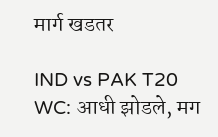मार्ग खडतर

IND vs PAK T20 WC: आधी झोडले, मग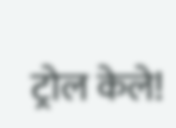ट्रोल केले!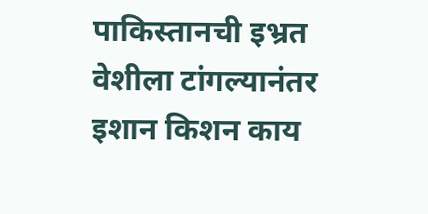पाकिस्तानची इभ्रत वेशीला टांगल्यानंतर इशान किशन काय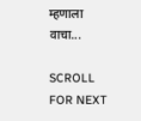म्हणाला वाचा...

SCROLL FOR NEXT